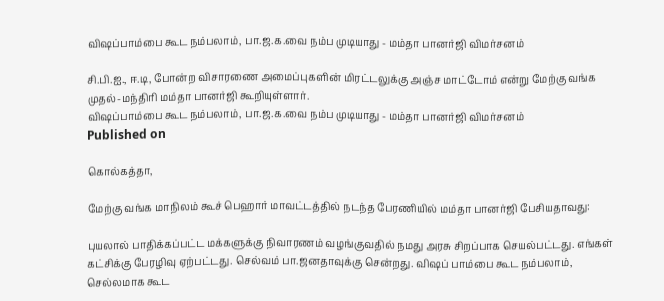விஷப்பாம்பை கூட நம்பலாம், பா.ஜ.க.வை நம்ப முடியாது - மம்தா பானர்ஜி விமர்சனம்

சி.பி.ஐ., ஈ.டி, போன்ற விசாரணை அமைப்புகளின் மிரட்டலுக்கு அஞ்ச மாட்டோம் என்று மேற்கு வங்க முதல்-மந்திரி மம்தா பானர்ஜி கூறியுள்ளார்.
விஷப்பாம்பை கூட நம்பலாம், பா.ஜ.க.வை நம்ப முடியாது - மம்தா பானர்ஜி விமர்சனம்
Published on

கொல்கத்தா,

மேற்கு வங்க மாநிலம் கூச் பெஹார் மாவட்டத்தில் நடந்த பேரணியில் மம்தா பானர்ஜி பேசியதாவது:

புயலால் பாதிக்கப்பட்ட மக்களுக்கு நிவாரணம் வழங்குவதில் நமது அரசு சிறப்பாக செயல்பட்டது. எங்கள் கட்சிக்கு பேரழிவு ஏற்பட்டது. செல்வம் பா.ஜனதாவுக்கு சென்றது. விஷப் பாம்பை கூட நம்பலாம், செல்லமாக கூட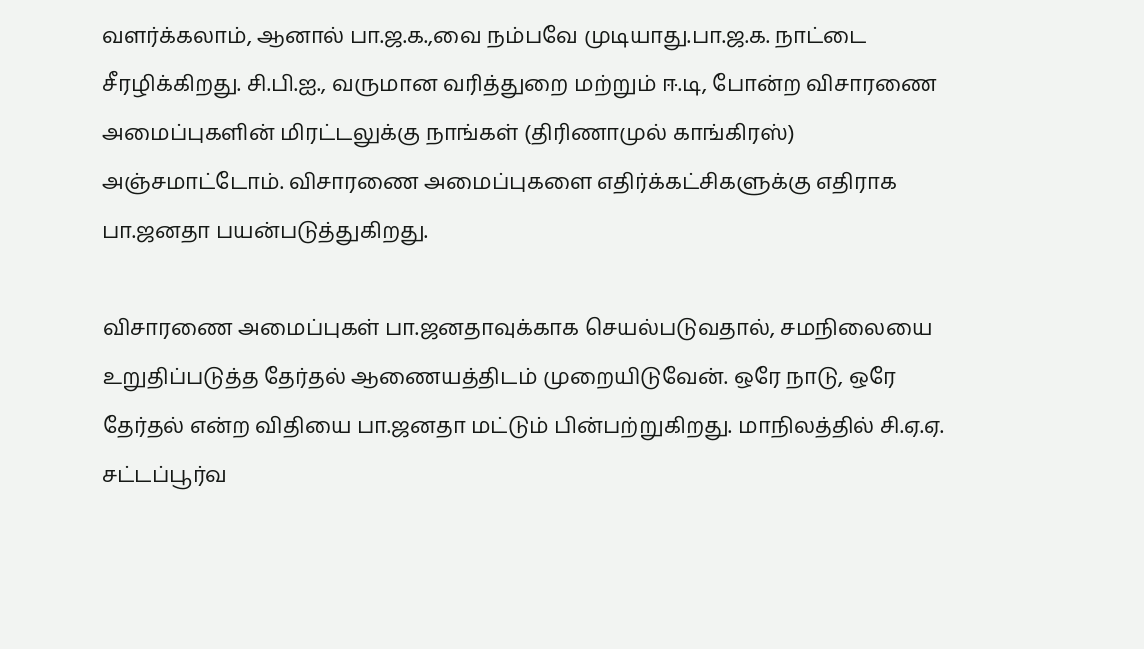வளர்க்கலாம், ஆனால் பா.ஜ.க.,வை நம்பவே முடியாது.பா.ஜ.க. நாட்டை சீரழிக்கிறது. சி.பி.ஐ., வருமான வரித்துறை மற்றும் ஈ.டி, போன்ற விசாரணை அமைப்புகளின் மிரட்டலுக்கு நாங்கள் (திரிணாமுல் காங்கிரஸ்) அஞ்சமாட்டோம். விசாரணை அமைப்புகளை எதிர்க்கட்சிகளுக்கு எதிராக பா.ஜனதா பயன்படுத்துகிறது.

விசாரணை அமைப்புகள் பா.ஜனதாவுக்காக செயல்படுவதால், சமநிலையை உறுதிப்படுத்த தேர்தல் ஆணையத்திடம் முறையிடுவேன். ஒரே நாடு, ஒரே தேர்தல் என்ற விதியை பா.ஜனதா மட்டும் பின்பற்றுகிறது. மாநிலத்தில் சி.ஏ.ஏ. சட்டப்பூர்வ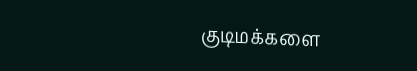குடிமக்களை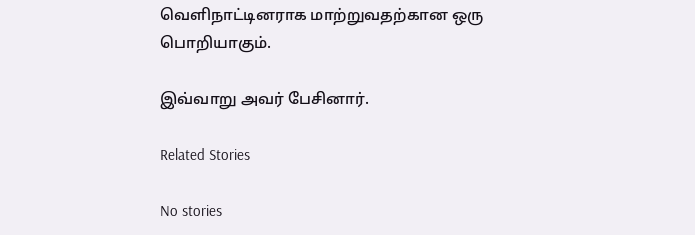வெளிநாட்டினராக மாற்றுவதற்கான ஒரு பொறியாகும்.

இவ்வாறு அவர் பேசினார்.

Related Stories

No stories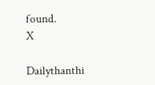found.
X

Dailythanthi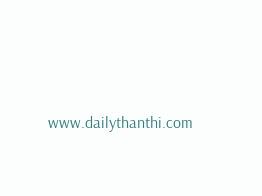www.dailythanthi.com